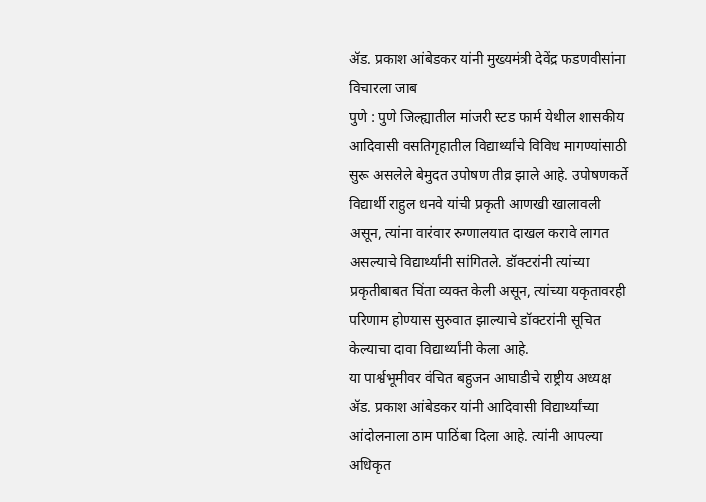ॲड. प्रकाश आंबेडकर यांनी मुख्यमंत्री देवेंद्र फडणवीसांना विचारला जाब
पुणे : पुणे जिल्ह्यातील मांजरी स्टड फार्म येथील शासकीय आदिवासी वसतिगृहातील विद्यार्थ्यांचे विविध मागण्यांसाठी सुरू असलेले बेमुदत उपोषण तीव्र झाले आहे. उपोषणकर्ते विद्यार्थी राहुल धनवे यांची प्रकृती आणखी खालावली असून, त्यांना वारंवार रुग्णालयात दाखल करावे लागत असल्याचे विद्यार्थ्यांनी सांगितले. डॉक्टरांनी त्यांच्या प्रकृतीबाबत चिंता व्यक्त केली असून, त्यांच्या यकृतावरही परिणाम होण्यास सुरुवात झाल्याचे डॉक्टरांनी सूचित केल्याचा दावा विद्यार्थ्यांनी केला आहे.
या पार्श्वभूमीवर वंचित बहुजन आघाडीचे राष्ट्रीय अध्यक्ष ॲड. प्रकाश आंबेडकर यांनी आदिवासी विद्यार्थ्यांच्या आंदोलनाला ठाम पाठिंबा दिला आहे. त्यांनी आपल्या अधिकृत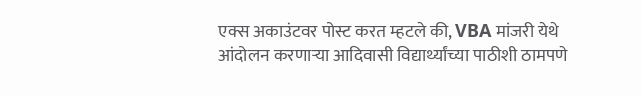एक्स अकाउंटवर पोस्ट करत म्हटले की, VBA मांजरी येथे आंदोलन करणाऱ्या आदिवासी विद्यार्थ्यांच्या पाठीशी ठामपणे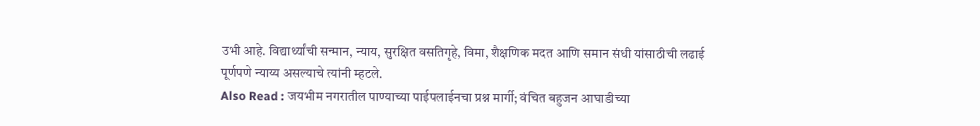उभी आहे. विद्यार्थ्यांची सन्मान, न्याय, सुरक्षित वसतिगृहे, विमा, शैक्षणिक मदत आणि समान संधी यांसाठीची लढाई पूर्णपणे न्याय्य असल्याचे त्यांनी म्हटले.
Also Read : जयभीम नगरातील पाण्याच्या पाईपलाईनचा प्रश्न मार्गी; वंचित बहुजन आघाडीच्या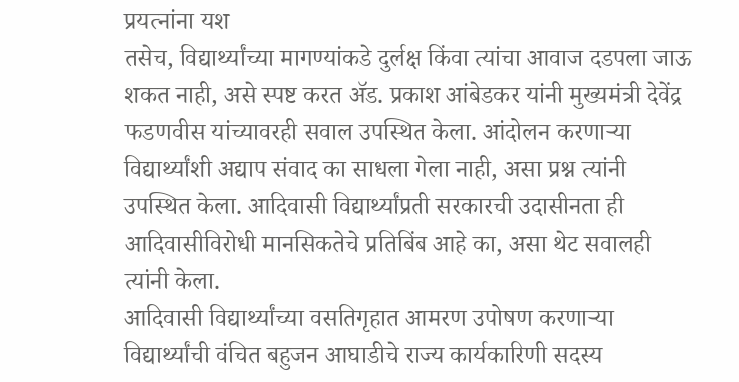प्रयत्नांना यश
तसेच, विद्यार्थ्यांच्या मागण्यांकडे दुर्लक्ष किंवा त्यांचा आवाज दडपला जाऊ शकत नाही, असे स्पष्ट करत ॲड. प्रकाश आंबेडकर यांनी मुख्यमंत्री देवेंद्र फडणवीस यांच्यावरही सवाल उपस्थित केला. आंदोलन करणाऱ्या विद्यार्थ्यांशी अद्याप संवाद का साधला गेला नाही, असा प्रश्न त्यांनी उपस्थित केला. आदिवासी विद्यार्थ्यांप्रती सरकारची उदासीनता ही आदिवासीविरोधी मानसिकतेचे प्रतिबिंब आहे का, असा थेट सवालही त्यांनी केला.
आदिवासी विद्यार्थ्यांच्या वसतिगृहात आमरण उपोषण करणाऱ्या विद्यार्थ्यांची वंचित बहुजन आघाडीचे राज्य कार्यकारिणी सदस्य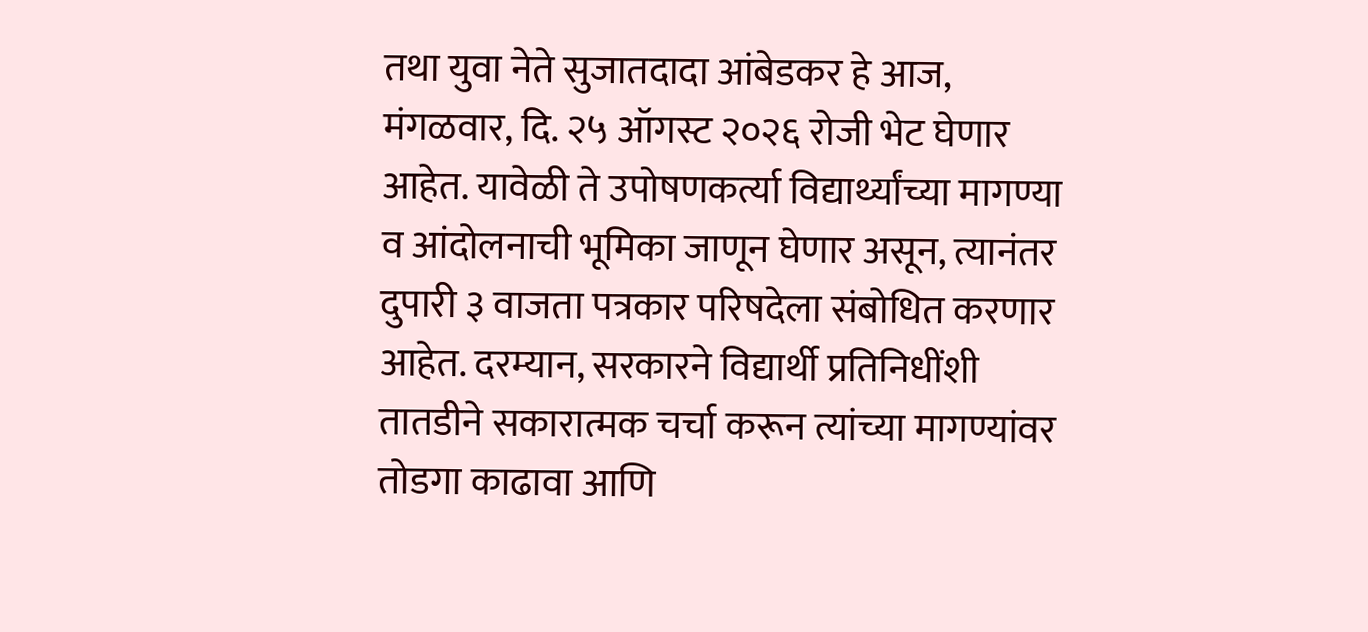तथा युवा नेते सुजातदादा आंबेडकर हे आज, मंगळवार, दि. २५ ऑगस्ट २०२६ रोजी भेट घेणार आहेत. यावेळी ते उपोषणकर्त्या विद्यार्थ्यांच्या मागण्या व आंदोलनाची भूमिका जाणून घेणार असून, त्यानंतर दुपारी ३ वाजता पत्रकार परिषदेला संबोधित करणार आहेत. दरम्यान, सरकारने विद्यार्थी प्रतिनिधींशी तातडीने सकारात्मक चर्चा करून त्यांच्या मागण्यांवर तोडगा काढावा आणि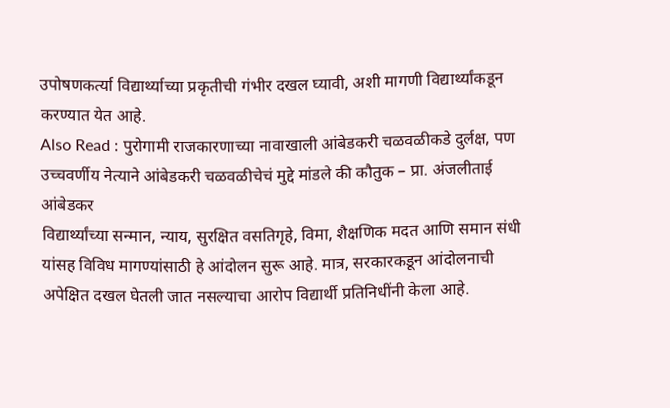उपोषणकर्त्या विद्यार्थ्याच्या प्रकृतीची गंभीर दखल घ्यावी, अशी मागणी विद्यार्थ्यांकडून करण्यात येत आहे.
Also Read : पुरोगामी राजकारणाच्या नावाखाली आंबेडकरी चळवळीकडे दुर्लक्ष, पण उच्चवर्णीय नेत्याने आंबेडकरी चळवळीचेचं मुद्दे मांडले की कौतुक – प्रा. अंजलीताई आंबेडकर
विद्यार्थ्यांच्या सन्मान, न्याय, सुरक्षित वसतिगृहे, विमा, शैक्षणिक मदत आणि समान संधी यांसह विविध मागण्यांसाठी हे आंदोलन सुरू आहे. मात्र, सरकारकडून आंदोलनाची अपेक्षित दखल घेतली जात नसल्याचा आरोप विद्यार्थी प्रतिनिधींनी केला आहे.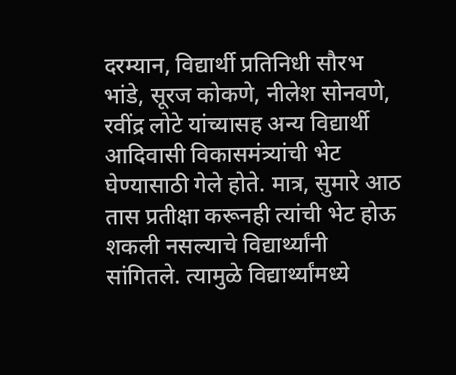दरम्यान, विद्यार्थी प्रतिनिधी सौरभ भांडे, सूरज कोकणे, नीलेश सोनवणे, रवींद्र लोटे यांच्यासह अन्य विद्यार्थी आदिवासी विकासमंत्र्यांची भेट घेण्यासाठी गेले होते. मात्र, सुमारे आठ तास प्रतीक्षा करूनही त्यांची भेट होऊ शकली नसल्याचे विद्यार्थ्यांनी सांगितले. त्यामुळे विद्यार्थ्यांमध्ये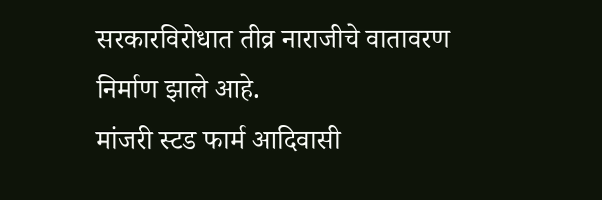सरकारविरोधात तीव्र नाराजीचे वातावरण निर्माण झाले आहे.
मांजरी स्टड फार्म आदिवासी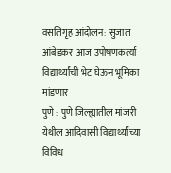वसतिगृह आंदोलन: सुजात आंबेडकर आज उपोषणकर्त्या विद्यार्थ्यांची भेट घेऊन भूमिका मांडणार
पुणे : पुणे जिल्ह्यातील मांजरी येथील आदिवासी विद्यार्थ्यांच्या विविध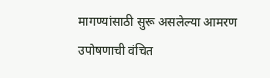मागण्यांसाठी सुरू असलेल्या आमरण उपोषणाची वंचित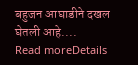बहुजन आघाडीने दखल घेतली आहे....
Read moreDetails